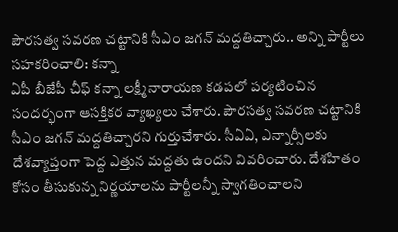పౌరసత్వ సవరణ చట్టానికి సీఎం జగన్ మద్దతిచ్చారు.. అన్ని పార్టీలు సహకరించాలి: కన్నా
ఏపీ బీజేపీ చీఫ్ కన్నా లక్ష్మీనారాయణ కడపలో పర్యటించిన సందర్భంగా ఆసక్తికర వ్యాఖ్యలు చేశారు. పౌరసత్వ సవరణ చట్టానికి సీఎం జగన్ మద్దతిచ్చారని గుర్తుచేశారు. సీఏఏ, ఎన్నార్సీలకు దేశవ్యాప్తంగా పెద్ద ఎత్తున మద్దతు ఉందని వివరించారు. దేశహితం కోసం తీసుకున్న నిర్ణయాలను పార్టీలన్నీ స్వాగతించాలని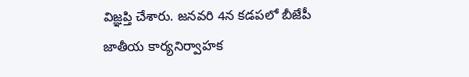విజ్ఞప్తి చేశారు. జనవరి 4న కడపలో బీజేపీ జాతీయ కార్యనిర్వాహక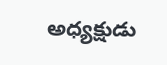అధ్యక్షుడు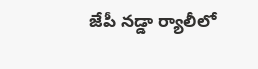జేపీ నడ్డా ర్యాలీలో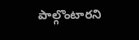పాల్గొంటారని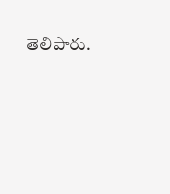తెలిపారు.